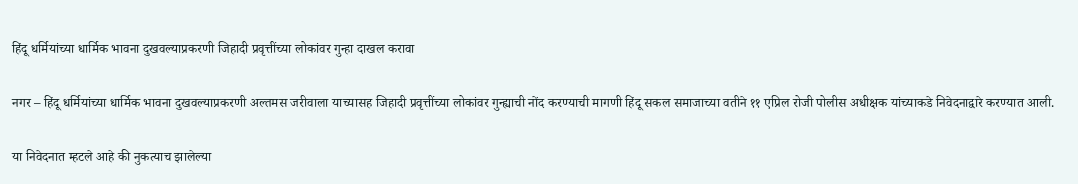हिंदू धर्मियांच्या धार्मिक भावना दुखवल्याप्रकरणी जिहादी प्रवृत्तींच्या लोकांवर गुन्हा दाखल करावा

नगर – हिंदू धर्मियांच्या धार्मिक भावना दुखवल्याप्रकरणी अल्तमस जरीवाला याच्यासह जिहादी प्रवृत्तींच्या लोकांवर गुन्ह्याची नोंद करण्याची मागणी हिंदू सकल समाजाच्या वतीने ११ एप्रिल रोजी पोलीस अधीक्षक यांच्याकडे निवेदनाद्वारे करण्यात आली.

या निवेदनात म्हटले आहे की नुकत्याच झालेल्या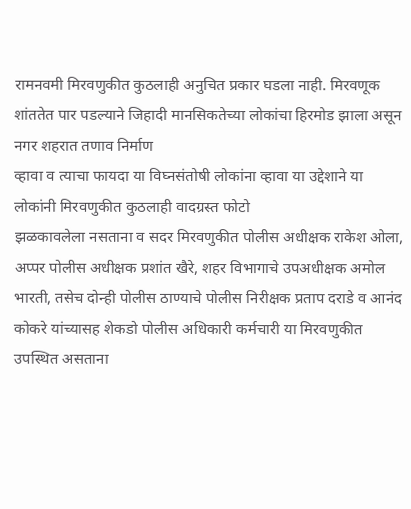रामनवमी मिरवणुकीत कुठलाही अनुचित प्रकार घडला नाही. मिरवणूक शांततेत पार पडल्याने जिहादी मानसिकतेच्या लोकांचा हिरमोड झाला असून नगर शहरात तणाव निर्माण
व्हावा व त्याचा फायदा या विघ्नसंतोषी लोकांना व्हावा या उद्देशाने या लोकांनी मिरवणुकीत कुठलाही वादग्रस्त फोटो
झळकावलेला नसताना व सदर मिरवणुकीत पोलीस अधीक्षक राकेश ओला, अप्पर पोलीस अधीक्षक प्रशांत खैरे, शहर विभागाचे उपअधीक्षक अमोल भारती, तसेच दोन्ही पोलीस ठाण्याचे पोलीस निरीक्षक प्रताप दराडे व आनंद कोकरे यांच्यासह शेकडो पोलीस अधिकारी कर्मचारी या मिरवणुकीत उपस्थित असताना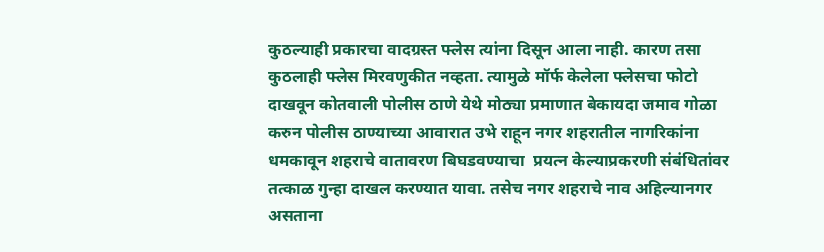कुठल्याही प्रकारचा वादग्रस्त फ्लेस त्यांना दिसून आला नाही. कारण तसा कुठलाही फ्लेस मिरवणुकीत नव्हता. त्यामुळे मॉर्फ केलेला फ्लेसचा फोटो दाखवून कोतवाली पोलीस ठाणे येथे मोठ्या प्रमाणात बेकायदा जमाव गोळा करुन पोलीस ठाण्याच्या आवारात उभे राहून नगर शहरातील नागरिकांना धमकावून शहराचे वातावरण बिघडवण्याचा  प्रयत्न केल्याप्रकरणी संबंधितांवर तत्काळ गुन्हा दाखल करण्यात यावा. तसेच नगर शहराचे नाव अहिल्यानगर असताना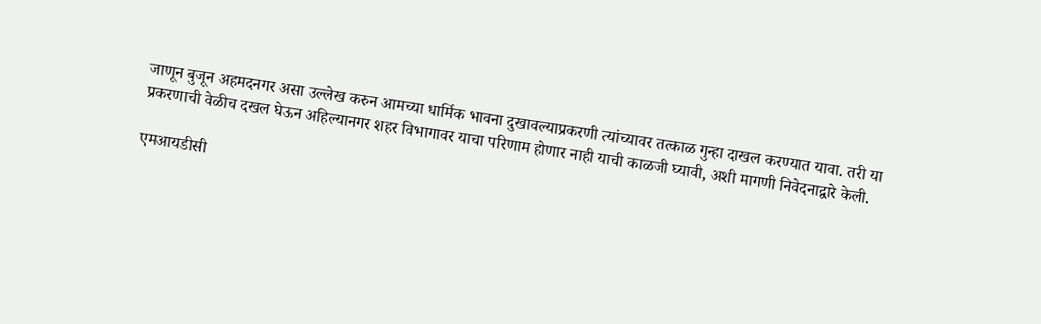जाणून बुजून अहमदनगर असा उल्लेख करुन आमच्या धार्मिक भावना दुखावल्याप्रकरणी त्यांच्यावर तत्काळ गुन्हा दाखल करण्यात यावा. तरी या प्रकरणाची वेळीच दखल घेऊन अहिल्यानगर शहर विभागावर याचा परिणाम होणार नाही याची काळजी घ्यावी, अशी मागणी निवेदनाद्वारे केली.

एमआयडीसी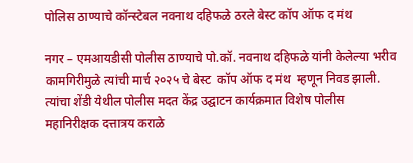पोलिस ठाण्याचे कॉन्स्टेबल नवनाथ दहिफळे ठरले बेस्ट कॉप ऑफ द मंथ

नगर – एमआयडीसी पोलीस ठाण्याचे पो.कॉ. नवनाथ दहिफळे यांनी केलेल्या भरीव कामगिरीमुळे त्यांची मार्च २०२५ चे बेस्ट  कॉप ऑफ द मंथ  म्हणून निवड झाली. त्यांचा शेंडी येथील पोलीस मदत केंद्र उद्घाटन कार्यक्रमात विशेष पोलीस
महानिरीक्षक दत्तात्रय कराळे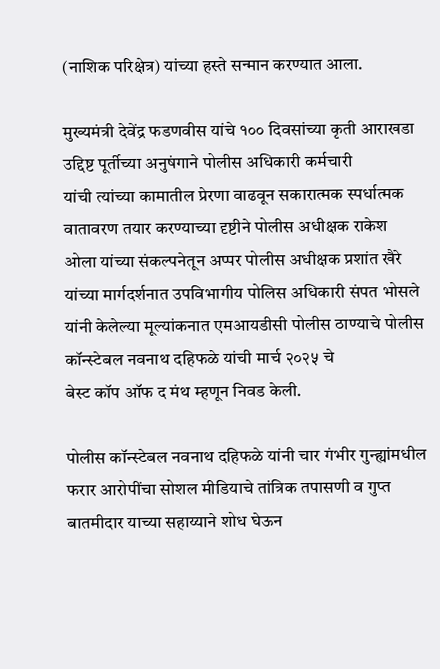(नाशिक परिक्षेत्र) यांच्या हस्ते सन्मान करण्यात आला.

मुख्यमंत्री देवेंद्र फडणवीस यांचे १०० दिवसांच्या कृती आराखडा उद्दिष्ट पूर्तीच्या अनुषंगाने पोलीस अधिकारी कर्मचारी
यांची त्यांच्या कामातील प्रेरणा वाढवून सकारात्मक स्पर्धात्मक वातावरण तयार करण्याच्या दृष्टीने पोलीस अधीक्षक राकेश
ओला यांच्या संकल्पनेतून अप्पर पोलीस अधीक्षक प्रशांत खैरे यांच्या मार्गदर्शनात उपविभागीय पोलिस अधिकारी संपत भोसले यांनी केलेल्या मूल्यांकनात एमआयडीसी पोलीस ठाण्याचे पोलीस कॉन्स्टेबल नवनाथ दहिफळे यांची मार्च २०२५ चे
बेस्ट कॉप ऑफ द मंथ म्हणून निवड केली.

पोलीस कॉन्स्टेबल नवनाथ दहिफळे यांनी चार गंभीर गुन्ह्यांमधील फरार आरोपींचा सोशल मीडियाचे तांत्रिक तपासणी व गुप्त बातमीदार याच्या सहाय्याने शोध घेऊन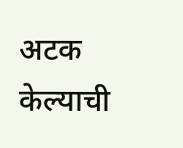अटक केल्याची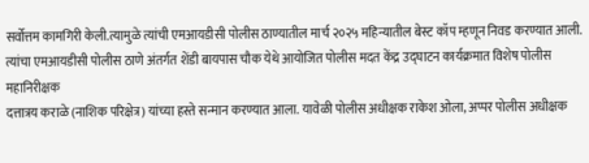सर्वोत्तम कामगिरी केली.त्यामुळे त्यांची एमआयडीसी पोलीस ठाण्यातील मार्च २०२५ महिन्यातील बेस्ट कॉप म्हणून निवड करण्यात आली. त्यांचा एमआयडीसी पोलीस ठाणे अंतर्गत शेंडी बायपास चौक येथे आयोजित पोलीस मदत केंद्र उद्घाटन कार्यक्रमात विशेष पोलीस महानिरीक्षक
दत्तात्रय कराळे (नाशिक परिक्षेत्र) यांच्या हस्ते सन्मान करण्यात आला. यावेळी पोलीस अधीक्षक राकेश ओला, अप्पर पोलीस अधीक्षक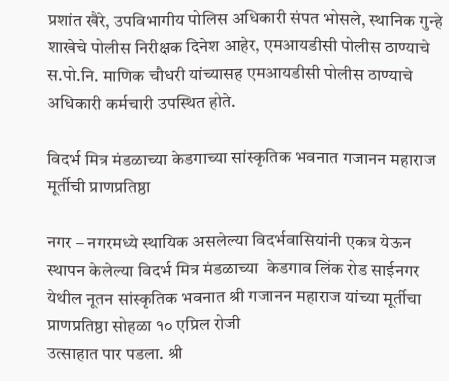प्रशांत खैरे, उपविभागीय पोलिस अधिकारी संपत भोसले, स्थानिक गुन्हे शाखेचे पोलीस निरीक्षक दिनेश आहेर, एमआयडीसी पोलीस ठाण्याचे स.पो.नि. माणिक चौधरी यांच्यासह एमआयडीसी पोलीस ठाण्याचे अधिकारी कर्मचारी उपस्थित होते.

विदर्भ मित्र मंडळाच्या केडगाच्या सांस्कृतिक भवनात गजानन महाराज मूर्तीची प्राणप्रतिष्ठा

नगर – नगरमध्ये स्थायिक असलेल्या विदर्भवासियांनी एकत्र येऊन स्थापन केलेल्या विदर्भ मित्र मंडळाच्या  केडगाव लिंक रोड साईनगर येथील नूतन सांस्कृतिक भवनात श्री गजानन महाराज यांच्या मूर्तीचा प्राणप्रतिष्ठा सोहळा १० एप्रिल रोजी
उत्साहात पार पडला. श्री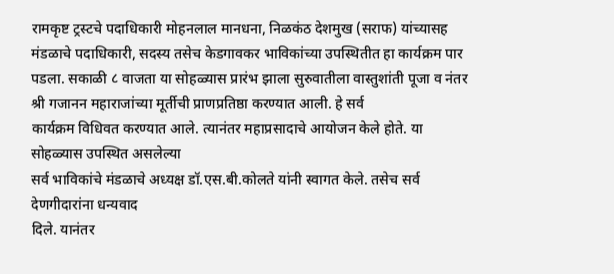रामकृष्ट ट्रस्टचे पदाधिकारी मोहनलाल मानधना, निळकंठ देशमुख (सराफ) यांच्यासह मंडळाचे पदाधिकारी, सदस्य तसेच केडगावकर भाविकांच्या उपस्थितीत हा कार्यक्रम पार पडला. सकाळी ८ वाजता या सोहळ्यास प्रारंभ झाला सुरुवातीला वास्तुशांती पूजा व नंतर श्री गजानन महाराजांच्या मूर्तीची प्राणप्रतिष्ठा करण्यात आली. हे सर्व
कार्यक्रम विधिवत करण्यात आले. त्यानंतर महाप्रसादाचे आयोजन केले होते. या सोहळ्यास उपस्थित असलेल्या
सर्व भाविकांचे मंडळाचे अध्यक्ष डॉ.एस.बी.कोलते यांनी स्वागत केले. तसेच सर्व देणगीदारांना धन्यवाद
दिले. यानंतर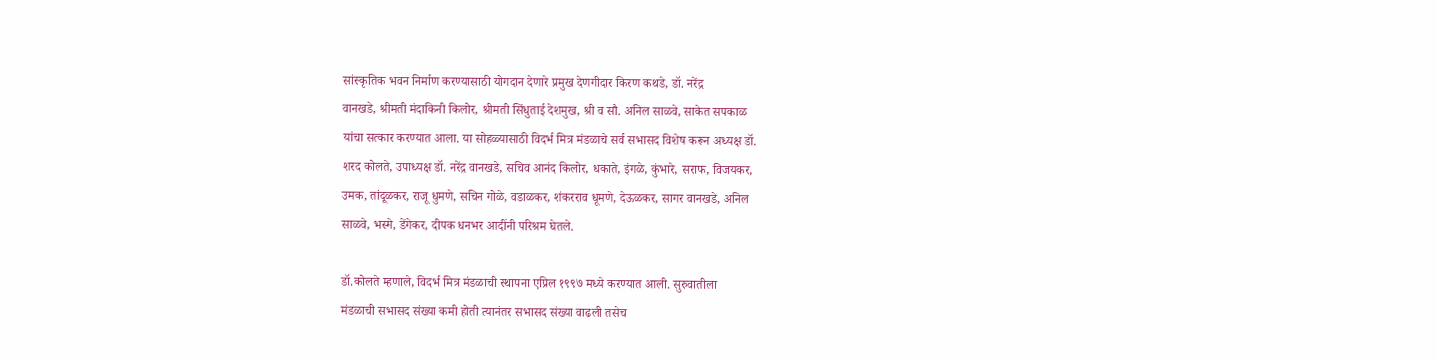सांस्कृतिक भवन निर्माण करण्यासाठी योगदान देणारे प्रमुख देणगीदार किरण कथडे, डॉ. नरेंद्र
वानखडे, श्रीमती मंदाकिनी किलोर, श्रीमती सिंधुताई देशमुख, श्री व सौ. अनिल साळवे, साकेत सपकाळ
यांचा सत्कार करण्यात आला. या सोहळ्यासाठी विदर्भ मित्र मंडळाचे सर्व सभासद विशेष करून अध्यक्ष डॉ.
शरद कोलते, उपाध्यक्ष डॉ. नरेंद्र वानखडे, सचिव आनंद किलोर, धकाते, इंगळे, कुंभारे, सराफ, विजयकर,
उमक, तांदूळकर, राजू धुमणे, सचिन गोळे, वडाळकर, शंकरराव धूमणे, देऊळकर, सागर वानखडे, अनिल
साळवे, भस्मे, डेंगेकर, दीपक धनभर आदींनी परिश्रम घेतले.

डॉ.कोलते म्हणाले, विदर्भ मित्र मंडळाची स्थापना एप्रिल १९९७ मध्ये करण्यात आली. सुरुवातीला
मंडळाची सभासद संख्या कमी होती त्यानंतर सभासद संख्या वाढली तसेच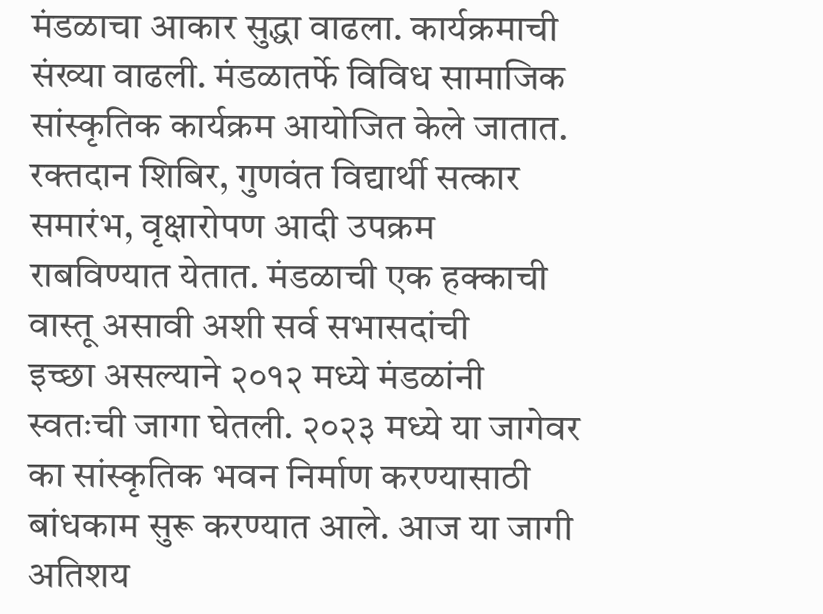मंडळाचा आकार सुद्धा वाढला. कार्यक्रमाची संख्या वाढली. मंडळातर्फे विविध सामाजिक सांस्कृतिक कार्यक्रम आयोजित केले जातात. रक्तदान शिबिर, गुणवंत विद्यार्थी सत्कार समारंभ, वृक्षारोपण आदी उपक्रम राबविण्यात येतात. मंडळाची एक हक्काची वास्तू असावी अशी सर्व सभासदांची
इच्छा असल्याने २०१२ मध्ये मंडळांनी स्वतःची जागा घेतली. २०२३ मध्ये या जागेवर का सांस्कृतिक भवन निर्माण करण्यासाठी बांधकाम सुरू करण्यात आले. आज या जागी अतिशय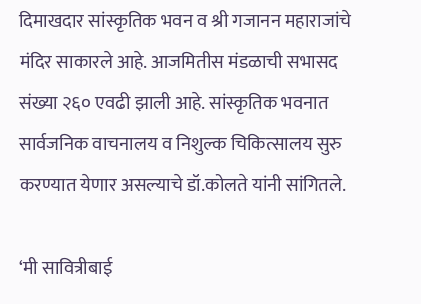दिमाखदार सांस्कृतिक भवन व श्री गजानन महाराजांचे मंदिर साकारले आहे. आजमितीस मंडळाची सभासद संख्या २६० एवढी झाली आहे. सांस्कृतिक भवनात सार्वजनिक वाचनालय व निशुल्क चिकित्सालय सुरु करण्यात येणार असल्याचे डॉ.कोलते यांनी सांगितले.

‘मी सावित्रीबाई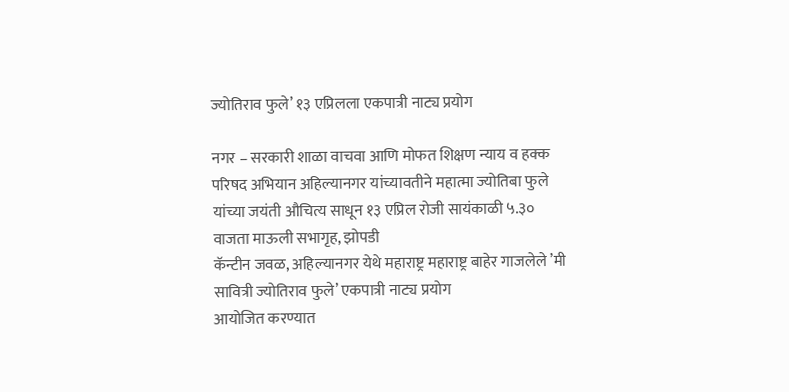ज्योतिराव फुले’ १३ एप्रिलला एकपात्री नाट्य प्रयोग

नगर – सरकारी शाळा वाचवा आणि मोफत शिक्षण न्याय व हक्क परिषद अभियान अहिल्यानगर यांच्यावतीने महात्मा ज्योतिबा फुले यांच्या जयंती औचित्य साधून १३ एप्रिल रोजी सायंकाळी ५.३० वाजता माऊली सभागृह, झोपडी
कॅन्टीन जवळ, अहिल्यानगर येथे महाराष्ट्र महाराष्ट्र बाहेर गाजलेले ’मी सावित्री ज्योतिराव फुले’ एकपात्री नाट्य प्रयोग
आयोजित करण्यात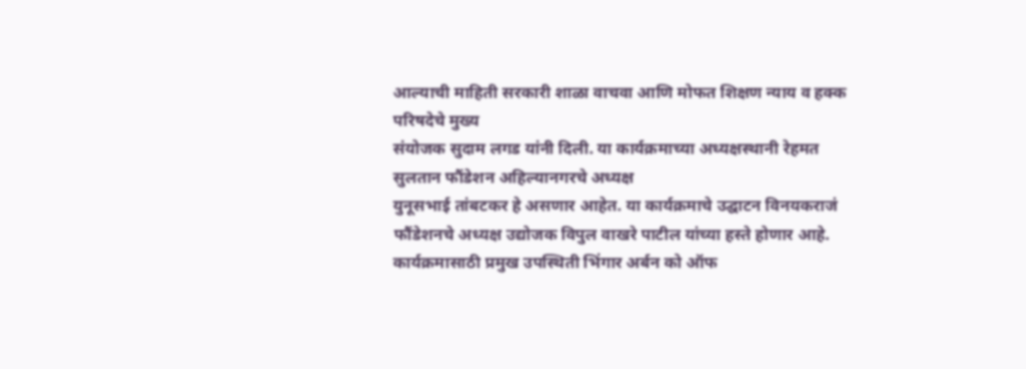आल्याची माहिती सरकारी शाळा वाचवा आणि मोफत शिक्षण न्याय व हक्क परिषदेचे मुख्य
संयोजक सुदाम लगड यांनी दिली. या कार्यक्रमाच्या अध्यक्षस्थानी रेहमत सुलतान फौंडेशन अहिल्यानगरचे अध्यक्ष
युनूसभाई तांबटकर हे असणार आहेत. या कार्यक्रमाचे उद्घाटन विनयकराजं फौंडेशनचे अध्यक्ष उद्योजक विपुल वाखरे पाटील यांच्या हस्ते होणार आहे. कार्यक्रमासाठी प्रमुख उपस्थिती भिंगार अर्बन को ऑफ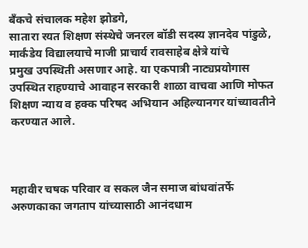बँकचे संचालक महेश झोडगे,
सातारा रयत शिक्षण संस्थेचे जनरल बॉडी सदस्य ज्ञानदेव पांडुळे, मार्कंडेय विद्यालयाचे माजी प्राचार्य रावसाहेब क्षेत्रे यांचे
प्रमुख उपस्थिती असणार आहे. या एकपात्री नाट्यप्रयोगास उपस्थित राहण्याचे आवाहन सरकारी शाळा वाचवा आणि मोफत शिक्षण न्याय व हक्क परिषद अभियान अहिल्यानगर यांच्यावतीने करण्यात आले.



महावीर चषक परिवार व सकल जैन समाज बांधवांतर्फे अरुणकाका जगताप यांच्यासाठी आनंदधाम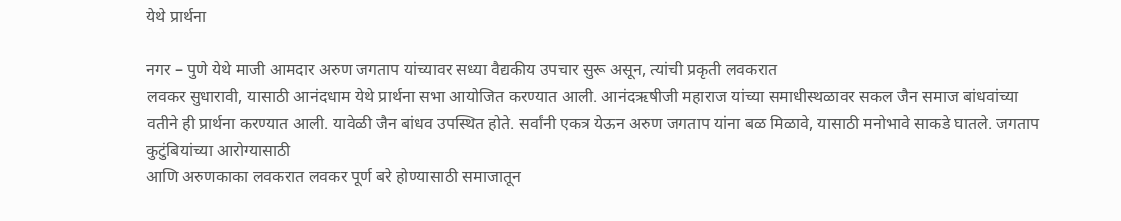येथे प्रार्थना

नगर – पुणे येथे माजी आमदार अरुण जगताप यांच्यावर सध्या वैद्यकीय उपचार सुरू असून, त्यांची प्रकृती लवकरात
लवकर सुधारावी, यासाठी आनंदधाम येथे प्रार्थना सभा आयोजित करण्यात आली. आनंदऋषीजी महाराज यांच्या समाधीस्थळावर सकल जैन समाज बांधवांच्या वतीने ही प्रार्थना करण्यात आली. यावेळी जैन बांधव उपस्थित होते. सर्वांनी एकत्र येऊन अरुण जगताप यांना बळ मिळावे, यासाठी मनोभावे साकडे घातले. जगताप कुटुंबियांच्या आरोग्यासाठी
आणि अरुणकाका लवकरात लवकर पूर्ण बरे होण्यासाठी समाजातून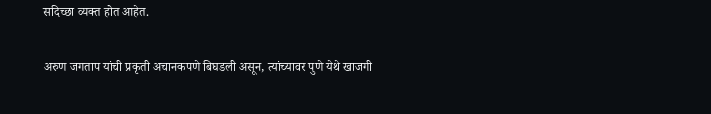सदिच्छा व्यक्त होत आहेत.

अरुण जगताप यांची प्रकृती अचानकपणे बिघडली असून, त्यांच्यावर पुणे येथे खाजगी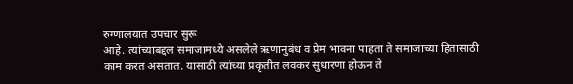रुग्णालयात उपचार सुरू
आहे. त्यांच्याबद्दल समाजामध्ये असलेले ऋणानुबंध व प्रेम भावना पाहता ते समाजाच्या हितासाठी काम करत असतात. यासाठी त्यांच्या प्रकृतीत लवकर सुधारणा होऊन ते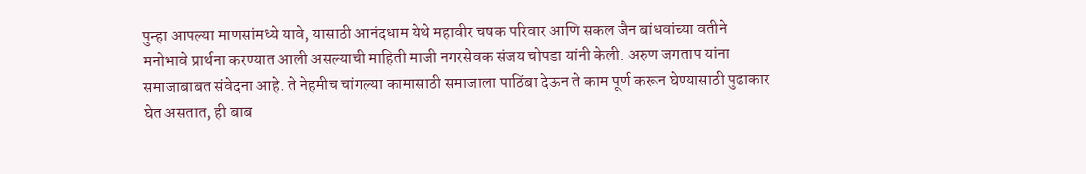पुन्हा आपल्या माणसांमध्ये यावे, यासाठी आनंदधाम येथे महावीर चषक परिवार आणि सकल जैन बांधवांच्या वतीने मनोभावे प्रार्थना करण्यात आली असल्याची माहिती माजी नगरसेवक संजय चोपडा यांनी केली. अरुण जगताप यांना समाजाबाबत संवेदना आहे. ते नेहमीच चांगल्या कामासाठी समाजाला पाठिंबा देऊन ते काम पूर्ण करून घेण्यासाठी पुढाकार घेत असतात, ही बाब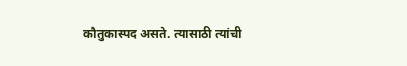कौतुकास्पद असते. त्यासाठी त्यांची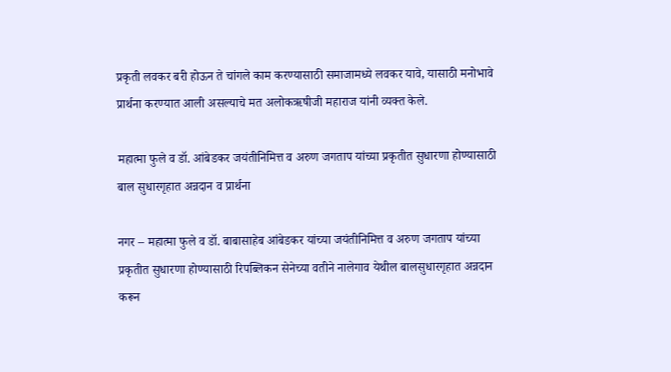प्रकृती लवकर बरी होऊन ते चांगले काम करण्यासाठी समाजामध्ये लवकर यावे, यासाठी मनोभावे प्रार्थना करण्यात आली असल्याचे मत अलोकऋषीजी महाराज यांनी व्यक्त केले.

महात्मा फुले व डॉ. आंबेडकर जयंतीनिमित्त व अरुण जगताप यांच्या प्रकृतीत सुधारणा होण्यासाठी बाल सुधारगृहात अन्नदान व प्रार्थना

नगर – महात्मा फुले व डॉ. बाबासाहेब आंबेडकर यांच्या जयंतीनिमित्त व अरुण जगताप यांच्या प्रकृतीत सुधारणा होण्यासाठी रिपब्लिकन सेनेच्या वतीने नालेगाव येथील बालसुधारगृहात अन्नदान करून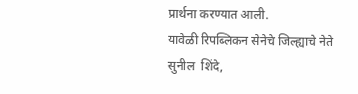प्रार्थना करण्यात आली.
यावेळी रिपब्लिकन सेनेचे जिल्ह्याचे नेते सुनील  शिंदे,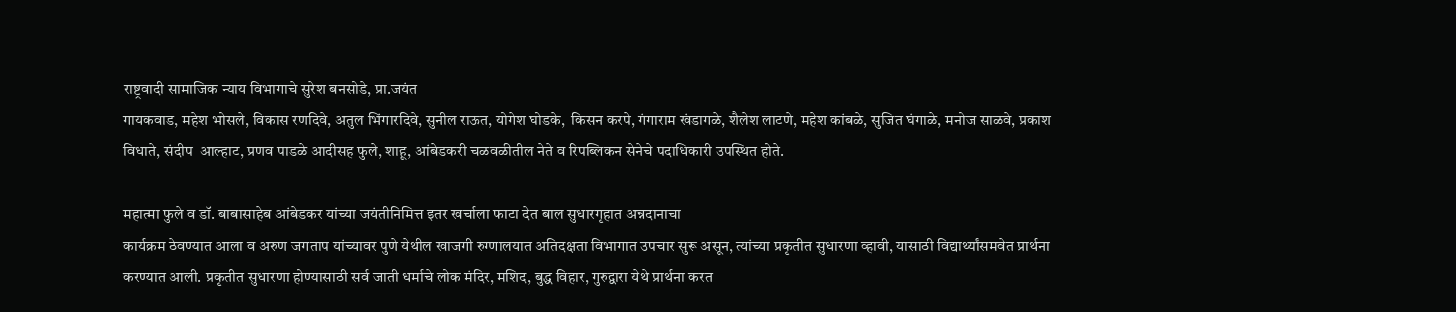राष्ट्रवादी सामाजिक न्याय विभागाचे सुरेश बनसोडे, प्रा.जयंत
गायकवाड, महेश भोसले, विकास रणदिवे, अतुल भिंगारदिवे, सुनील राऊत, योगेश घोडके,  किसन करपे, गंगाराम खंडागळे, शैलेश लाटणे, महेश कांबळे, सुजित घंगाळे, मनोज साळवे, प्रकाश विधाते, संदीप  आल्हाट, प्रणव पाडळे आदीसह फुले, शाहू, आंबेडकरी चळवळीतील नेते व रिपब्लिकन सेनेचे पदाधिकारी उपस्थित होते.

महात्मा फुले व डॉ. बाबासाहेब आंबेडकर यांच्या जयंतीनिमित्त इतर खर्चाला फाटा देत बाल सुधारगृहात अन्नदानाचा
कार्यक्रम ठेवण्यात आला व अरुण जगताप यांच्यावर पुणे येथील खाजगी रुग्णालयात अतिदक्षता विभागात उपचार सुरू असून, त्यांच्या प्रकृतीत सुधारणा व्हावी, यासाठी विद्यार्थ्यांसमवेत प्रार्थना करण्यात आली. प्रकृतीत सुधारणा होण्यासाठी सर्व जाती धर्माचे लोक मंदिर, मशिद, बुद्ध विहार, गुरुद्वारा येथे प्रार्थना करत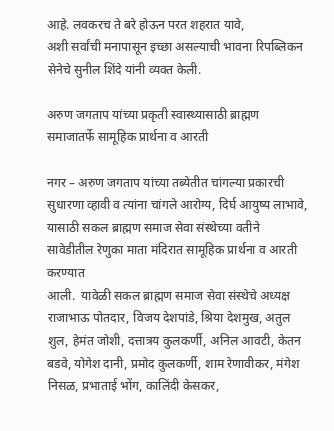आहे. लवकरच ते बरे होऊन परत शहरात यावे,
अशी सर्वांची मनापासून इच्छा असल्याची भावना रिपब्लिकन सेनेचे सुनील शिंदे यांनी व्यक्त केली.

अरुण जगताप यांच्या प्रकृती स्वास्थ्यासाठी ब्राह्मण समाजातर्फे सामूहिक प्रार्थना व आरती

नगर – अरुण जगताप यांच्या तब्येतीत चांगल्या प्रकारची सुधारणा व्हावी व त्यांना चांगले आरोग्य, दिर्घ आयुष्य लाभावे,
यासाठी सकल ब्राह्मण समाज सेवा संस्थेच्या वतीने सावेडीतील रेणुका माता मंदिरात सामूहिक प्रार्थना व आरती करण्यात
आली.  यावेळी सकल ब्राह्मण समाज सेवा संस्थेचे अध्यक्ष  राजाभाऊ पोतदार, विजय देशपांडे, श्रिया देशमुख, अतुल शुल, हेमंत जोशी, दत्तात्रय कुलकर्णी, अनिल आवटी, केतन बडवे, योगेश दानी, प्रमोद कुलकर्णी, शाम रेणावीकर, मंगेश निसळ, प्रभाताई भोंग, कालिंदी केसकर,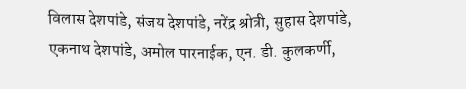विलास देशपांडे, संजय देशपांडे, नरेंद्र श्रोत्री, सुहास देशपांडे, एकनाथ देशपांडे, अमोल पारनाईक, एन. डी. कुलकर्णी,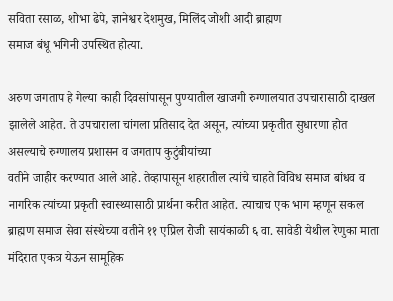सविता रसाळ, शोभा ढेपे, ज्ञानेश्वर देशमुख, मिलिंद जोशी आदी ब्राह्मण
समाज बंधू भगिनी उपस्थित होत्या.

अरुण जगताप हे गेल्या काही दिवसांपासून पुण्यातील खाजगी रुग्णालयात उपचारासाठी दाखल झालेले आहेत. ते उपचाराला चांगला प्रतिसाद देत असून, त्यांच्या प्रकृतीत सुधारणा होत असल्याचे रुग्णालय प्रशासन व जगताप कुटुंबीयांच्या
वतीने जाहीर करण्यात आले आहे. तेव्हापासून शहरातील त्यांचे चाहते विविध समाज बांधव व नागरिक त्यांच्या प्रकृती स्वास्थ्यासाठी प्रार्थना करीत आहेत. त्याचाच एक भाग म्हणून सकल ब्राह्मण समाज सेवा संस्थेच्या वतीने ११ एप्रिल रोजी सायंकाळी ६ वा. सावेडी येथील रेणुका माता मंदिरात एकत्र येऊन सामूहिक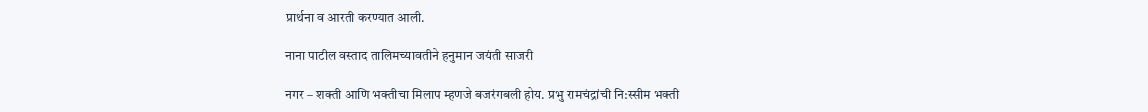प्रार्थना व आरती करण्यात आली.

नाना पाटील वस्ताद तालिमच्यावतीने हनुमान जयंती साजरी

नगर – शक्ती आणि भक्तीचा मिलाप म्हणजे बजरंगबली होय. प्रभु रामचंद्रांची नि:स्सीम भक्ती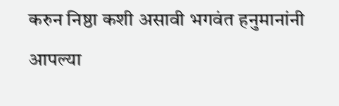करुन निष्ठा कशी असावी भगवंत हनुमानांनी आपल्या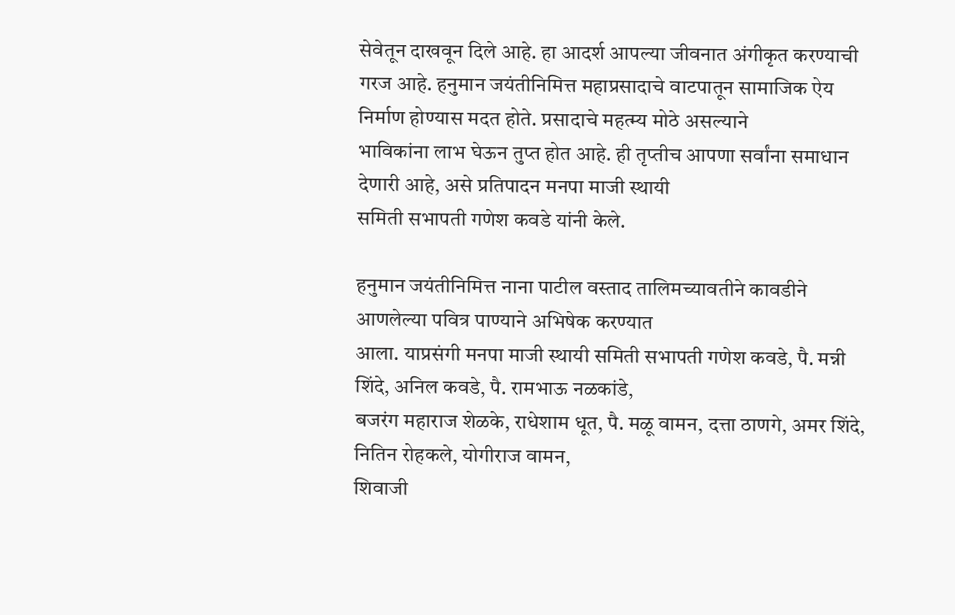सेवेतून दाखवून दिले आहे. हा आदर्श आपल्या जीवनात अंगीकृत करण्याची गरज आहे. हनुमान जयंतीनिमित्त महाप्रसादाचे वाटपातून सामाजिक ऐय निर्माण होण्यास मदत होते. प्रसादाचे महत्म्य मोठे असल्याने
भाविकांना लाभ घेऊन तुप्त होत आहे. ही तृप्तीच आपणा सर्वांना समाधान देणारी आहे, असे प्रतिपादन मनपा माजी स्थायी
समिती सभापती गणेश कवडे यांनी केले.

हनुमान जयंतीनिमित्त नाना पाटील वस्ताद तालिमच्यावतीने कावडीने आणलेल्या पवित्र पाण्याने अभिषेक करण्यात
आला. याप्रसंगी मनपा माजी स्थायी समिती सभापती गणेश कवडे, पै. मन्नी शिंदे, अनिल कवडे, पै. रामभाऊ नळकांडे,
बजरंग महाराज शेळके, राधेशाम धूत, पै. मळू वामन, दत्ता ठाणगे, अमर शिंदे, नितिन रोहकले, योगीराज वामन,
शिवाजी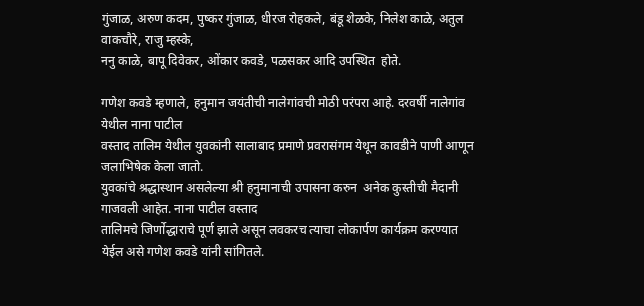गुंजाळ, अरुण कदम, पुष्कर गुंजाळ, धीरज रोहकले, बंडू शेळके, निलेश काळे, अतुल वाकचौरे, राजु म्हस्के,
ननु काळे, बापू दिवेकर, ओंकार कवडे, पळसकर आदि उपस्थित  होते.

गणेश कवडे म्हणाले, हनुमान जयंतीची नालेगांवची मोठी परंपरा आहे. दरवर्षी नालेगांव येथील नाना पाटील
वस्ताद तालिम येथील युवकांनी सालाबाद प्रमाणे प्रवरासंगम येथून कावडीने पाणी आणून जलाभिषेक केला जातो.
युवकांचे श्रद्धास्थान असलेल्या श्री हनुमानाची उपासना करुन  अनेक कुस्तीची मैदानी गाजवली आहेत. नाना पाटील वस्ताद
तालिमचे जिर्णोद्धाराचे पूर्ण झाले असून लवकरच त्याचा लोकार्पण कार्यक्रम करण्यात येईल असे गणेश कवडे यांनी सांगितले.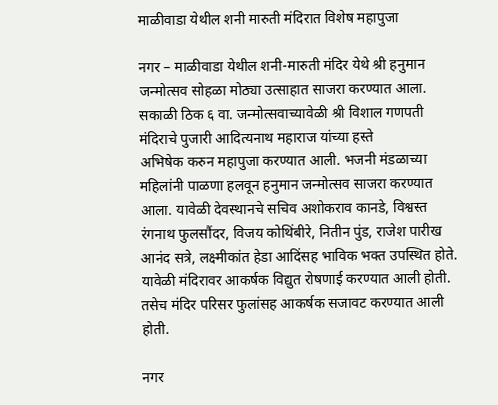माळीवाडा येथील शनी मारुती मंदिरात विशेष महापुजा

नगर – माळीवाडा येथील शनी-मारुती मंदिर येथे श्री हनुमान जन्मोत्सव सोहळा मोठ्या उत्साहात साजरा करण्यात आला. सकाळी ठिक ६ वा. जन्मोत्सवाच्यावेळी श्री विशाल गणपती मंदिराचे पुजारी आदित्यनाथ महाराज यांच्या हस्ते
अभिषेक करुन महापुजा करण्यात आली. भजनी मंडळाच्या महिलांनी पाळणा हलवून हनुमान जन्मोत्सव साजरा करण्यात आला. यावेळी देवस्थानचे सचिव अशोकराव कानडे, विश्वस्त रंगनाथ फुलसौंदर, विजय कोथिंबीरे, नितीन पुंड, राजेश पारीख आनंद सत्रे, लक्ष्मीकांत हेडा आदिंसह भाविक भक्त उपस्थित होते. यावेळी मंदिरावर आकर्षक विद्युत रोषणाई करण्यात आली होती. तसेच मंदिर परिसर फुलांसह आकर्षक सजावट करण्यात आली होती.

नगर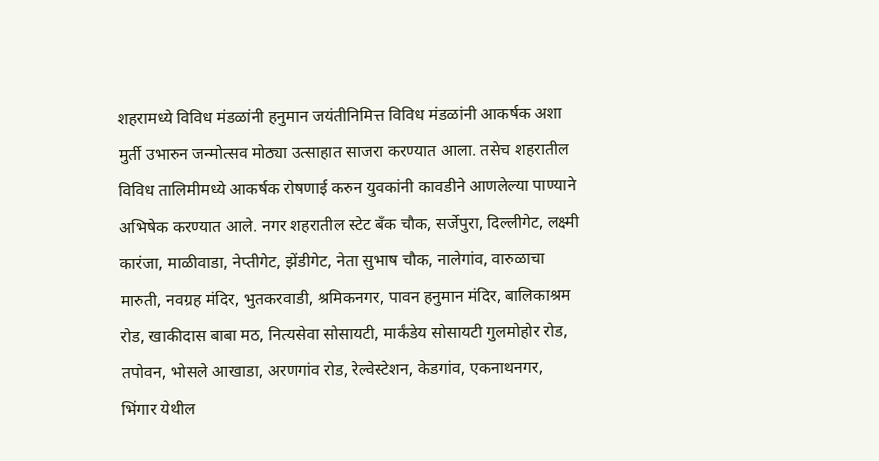शहरामध्ये विविध मंडळांनी हनुमान जयंतीनिमित्त विविध मंडळांनी आकर्षक अशा मुर्ती उभारुन जन्मोत्सव मोठ्या उत्साहात साजरा करण्यात आला. तसेच शहरातील विविध तालिमीमध्ये आकर्षक रोषणाई करुन युवकांनी कावडीने आणलेल्या पाण्याने अभिषेक करण्यात आले. नगर शहरातील स्टेट बँक चौक, सर्जेपुरा, दिल्लीगेट, लक्ष्मी कारंजा, माळीवाडा, नेप्तीगेट, झेंडीगेट, नेता सुभाष चौक, नालेगांव, वारुळाचा मारुती, नवग्रह मंदिर, भुतकरवाडी, श्रमिकनगर, पावन हनुमान मंदिर, बालिकाश्रम रोड, खाकीदास बाबा मठ, नित्यसेवा सोसायटी, मार्कंडेय सोसायटी गुलमोहोर रोड,
तपोवन, भोसले आखाडा, अरणगांव रोड, रेल्वेस्टेशन, केडगांव, एकनाथनगर, भिंगार येथील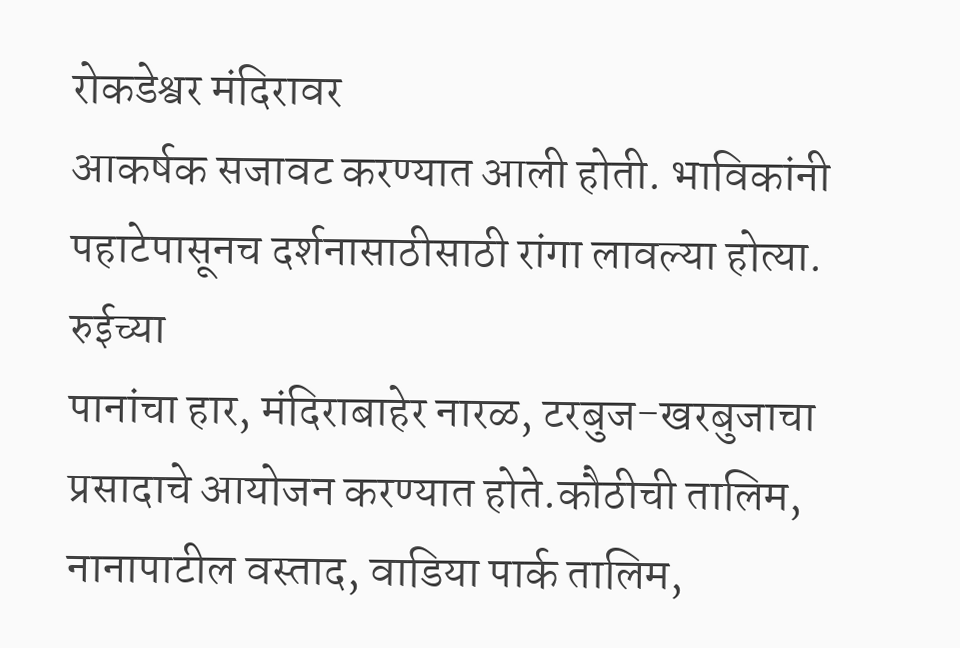रोकडेश्वर मंदिरावर
आकर्षक सजावट करण्यात आली होती. भाविकांनी पहाटेपासूनच दर्शनासाठीसाठी रांगा लावल्या होत्या. रुईच्या
पानांचा हार, मंदिराबाहेर नारळ, टरबुज-खरबुजाचा प्रसादाचे आयोजन करण्यात होते.कौठीची तालिम, नानापाटील वस्ताद, वाडिया पार्क तालिम,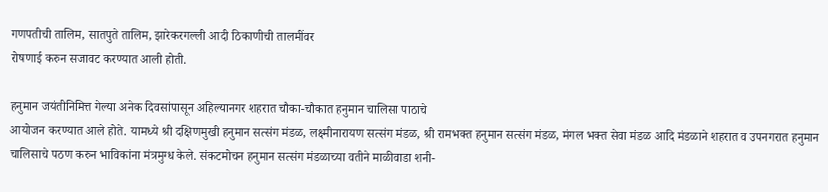गणपतीची तालिम, सातपुते तालिम, झारेकरगल्ली आदी ठिकाणीची तालमींवर
रोषणाई करुन सजावट करण्यात आली होती.

हनुमान जयंतीनिमित्त गेल्या अनेक दिवसांपासून अहिल्यानगर शहरात चौका-चौकात हनुमान चालिसा पाठाचे
आयोजन करण्यात आले होते. यामध्ये श्री दक्षिणमुखी हनुमान सत्संग मंडळ, लक्ष्मीनारायण सत्संग मंडळ, श्री रामभक्त हनुमान सत्संग मंडळ, मंगल भक्त सेवा मंडळ आदि मंडळाने शहरात व उपनगरात हनुमान चालिसाचे पठण करुन भाविकांना मंत्रमुग्ध केले. संकटमोचन हनुमान सत्संग मंडळाच्या वतीने माळीवाडा शनी-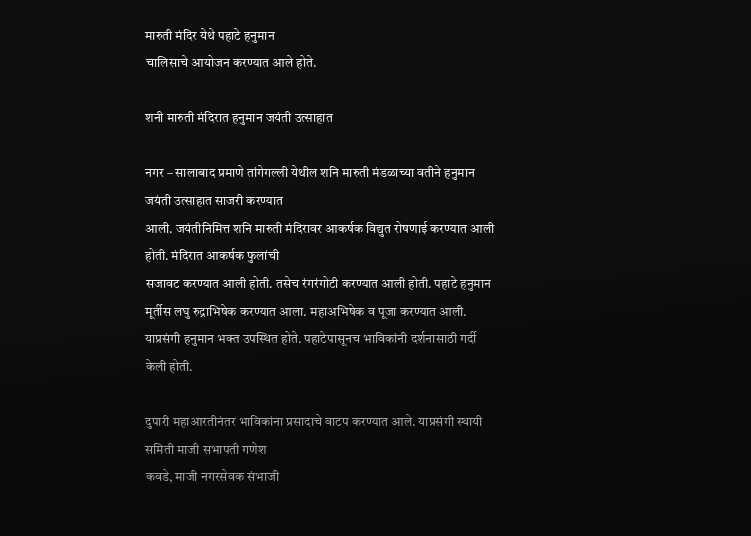मारुती मंदिर येथे पहाटे हनुमान
चालिसाचे आयोजन करण्यात आले होते.

शनी मारुती मंदिरात हनुमान जयंती उत्साहात

नगर – सालाबाद प्रमाणे तांगेगल्ली येथील शनि मारुती मंडळाच्या वतीने हनुमान जयंती उत्साहात साजरी करण्यात
आली. जयंतीनिमित्त शनि मारुती मंदिरावर आकर्षक विद्युत रोषणाई करण्यात आली होती. मंदिरात आकर्षक फुलांची
सजावट करण्यात आली होती. तसेच रंगरंगोटी करण्यात आली होती. पहाटे हनुमान मूर्तीस लघु रुद्राभिषेक करण्यात आला. महाअभिषेक व पूजा करण्यात आली. याप्रसंगी हनुमान भक्त उपस्थित होते. पहाटेपासूनच भाविकांनी दर्शनासाठी गर्दी केली होती.

दुपारी महाआरतीनंतर भाविकांना प्रसादाचे वाटप करण्यात आले. याप्रसंगी स्थायी समिती माजी सभापती गणेश
कवडे, माजी नगरसेवक संभाजी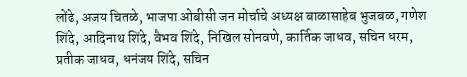लोंढे, अजय चितळे, भाजपा ओबीसी जन मोर्चाचे अध्यक्ष बाळासाहेब भुजबळ, गणेश
शिंदे, आदिनाथ शिंदे, वैभव शिंदे, निखिल सोनवणे, कार्तिक जाधव, सचिन धरम, प्रतीक जाधव, धनंजय शिंदे, सचिन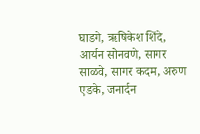घाडगे, ऋषिकेश शिंदे, आर्यन सोनवणे, सागर साळवे, सागर कदम, अरुण एडके, जनार्दन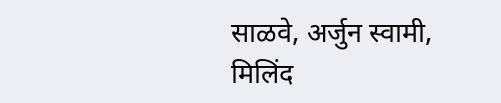साळवे, अर्जुन स्वामी, मिलिंद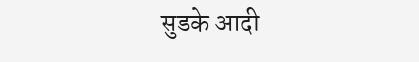सुडके आदी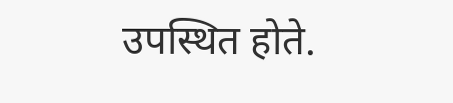उपस्थित होते.